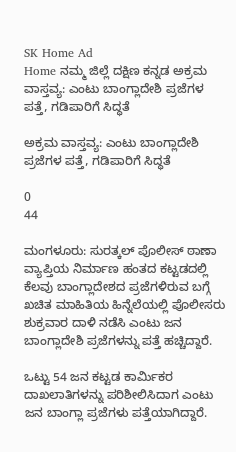SK Home Ad
Home ನಮ್ಮ ಜಿಲ್ಲೆ ದಕ್ಷಿಣ ಕನ್ನಡ ಅಕ್ರಮ ವಾಸ್ತವ್ಯ: ಎಂಟು ಬಾಂಗ್ಲಾದೇಶಿ ಪ್ರಜೆಗಳ ಪತ್ತೆ, ಗಡಿಪಾರಿಗೆ ಸಿದ್ಧತೆ

ಅಕ್ರಮ ವಾಸ್ತವ್ಯ: ಎಂಟು ಬಾಂಗ್ಲಾದೇಶಿ ಪ್ರಜೆಗಳ ಪತ್ತೆ, ಗಡಿಪಾರಿಗೆ ಸಿದ್ಧತೆ

0
44

ಮಂಗಳೂರು: ಸುರತ್ಕಲ್ ಪೊಲೀಸ್ ಠಾಣಾ ವ್ಯಾಪ್ತಿಯ ನಿರ್ಮಾಣ ಹಂತದ ಕಟ್ಟಡದಲ್ಲಿ ಕೆಲವು ಬಾಂಗ್ಲಾದೇಶದ ಪ್ರಜೆಗಳಿರುವ ಬಗ್ಗೆ ಖಚಿತ ಮಾಹಿತಿಯ ಹಿನ್ನೆಲೆಯಲ್ಲಿ ಪೊಲೀಸರು ಶುಕ್ರವಾರ ದಾಳಿ ನಡೆಸಿ ಎಂಟು ಜನ ಬಾಂಗ್ಲಾದೇಶಿ ಪ್ರಜೆಗಳನ್ನು ಪತ್ತೆ ಹಚ್ಚಿದ್ದಾರೆ.

ಒಟ್ಟು 54 ಜನ ಕಟ್ಟಡ ಕಾರ್ಮಿಕರ ದಾಖಲಾತಿಗಳನ್ನು ಪರಿಶೀಲಿಸಿದಾಗ ಎಂಟು ಜನ ಬಾಂಗ್ಲಾ ಪ್ರಜೆಗಳು ಪತ್ತೆಯಾಗಿದ್ದಾರೆ.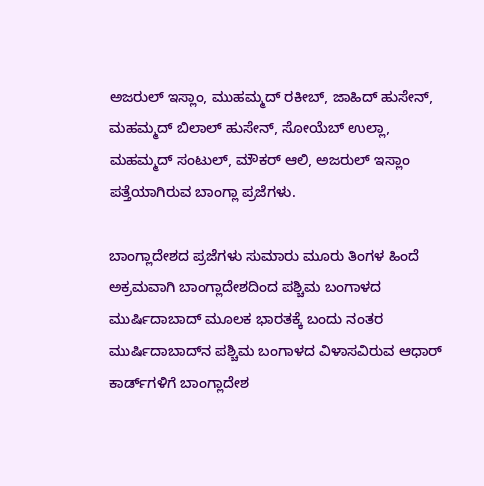ಅಜರುಲ್ ಇಸ್ಲಾಂ, ಮುಹಮ್ಮದ್ ರಕೀಬ್, ಜಾಹಿದ್ ಹುಸೇನ್, ಮಹಮ್ಮದ್ ಬಿಲಾಲ್ ಹುಸೇನ್, ಸೋಯೆಬ್ ಉಲ್ಲಾ, ಮಹಮ್ಮದ್ ಸಂಟುಲ್, ಮೌಕರ್ ಆಲಿ, ಅಜರುಲ್ ಇಸ್ಲಾಂ ಪತ್ತೆಯಾಗಿರುವ ಬಾಂಗ್ಲಾ ಪ್ರಜೆಗಳು.

ಬಾಂಗ್ಲಾದೇಶದ ಪ್ರಜೆಗಳು ಸುಮಾರು ಮೂರು ತಿಂಗಳ ಹಿಂದೆ ಅಕ್ರಮವಾಗಿ ಬಾಂಗ್ಲಾದೇಶದಿಂದ ಪಶ್ಚಿಮ ಬಂಗಾಳದ ಮುರ್ಷಿದಾಬಾದ್ ಮೂಲಕ ಭಾರತಕ್ಕೆ ಬಂದು ನಂತರ ಮುರ್ಷಿದಾಬಾದ್‌ನ ಪಶ್ಚಿಮ ಬಂಗಾಳದ ವಿಳಾಸವಿರುವ ಆಧಾರ್ ಕಾರ್ಡ್‌ಗಳಿಗೆ ಬಾಂಗ್ಲಾದೇಶ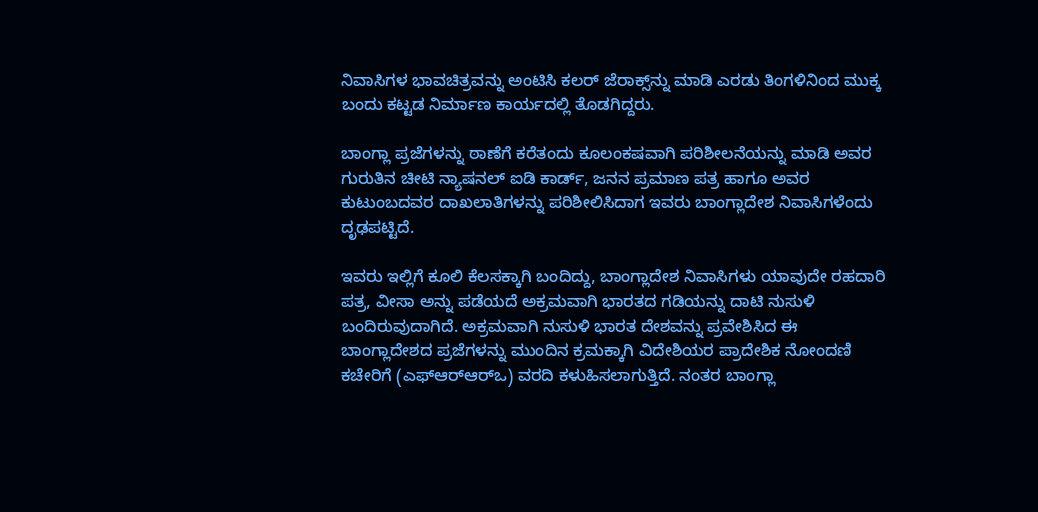ನಿವಾಸಿಗಳ ಭಾವಚಿತ್ರವನ್ನು ಅಂಟಿಸಿ ಕಲರ್ ಜೆರಾಕ್ಸ್‌ನ್ನು ಮಾಡಿ ಎರಡು ತಿಂಗಳಿನಿಂದ ಮುಕ್ಕ ಬಂದು ಕಟ್ಟಡ ನಿರ್ಮಾಣ ಕಾರ್ಯದಲ್ಲಿ ತೊಡಗಿದ್ದರು.

ಬಾಂಗ್ಲಾ ಪ್ರಜೆಗಳನ್ನು ಠಾಣೆಗೆ ಕರೆತಂದು ಕೂಲಂಕಷವಾಗಿ ಪರಿಶೀಲನೆಯನ್ನು ಮಾಡಿ ಅವರ ಗುರುತಿನ ಚೀಟಿ ನ್ಯಾಷನಲ್ ಐಡಿ ಕಾರ್ಡ್, ಜನನ ಪ್ರಮಾಣ ಪತ್ರ ಹಾಗೂ ಅವರ ಕುಟುಂಬದವರ ದಾಖಲಾತಿಗಳನ್ನು ಪರಿಶೀಲಿಸಿದಾಗ ಇವರು ಬಾಂಗ್ಲಾದೇಶ ನಿವಾಸಿಗಳೆಂದು ದೃಢಪಟ್ಟಿದೆ.

ಇವರು ಇಲ್ಲಿಗೆ ಕೂಲಿ ಕೆಲಸಕ್ಕಾಗಿ ಬಂದಿದ್ದು, ಬಾಂಗ್ಲಾದೇಶ ನಿವಾಸಿಗಳು ಯಾವುದೇ ರಹದಾರಿ ಪತ್ರ, ವೀಸಾ ಅನ್ನು ಪಡೆಯದೆ ಅಕ್ರಮವಾಗಿ ಭಾರತದ ಗಡಿಯನ್ನು ದಾಟಿ ನುಸುಳಿ ಬಂದಿರುವುದಾಗಿದೆ. ಅಕ್ರಮವಾಗಿ ನುಸುಳಿ ಭಾರತ ದೇಶವನ್ನು ಪ್ರವೇಶಿಸಿದ ಈ ಬಾಂಗ್ಲಾದೇಶದ ಪ್ರಜೆಗಳನ್ನು ಮುಂದಿನ ಕ್ರಮಕ್ಕಾಗಿ ವಿದೇಶಿಯರ ಪ್ರಾದೇಶಿಕ ನೋಂದಣಿ ಕಚೇರಿಗೆ (ಎಫ್‌ಆರ್‌ಆರ್‌ಒ) ವರದಿ ಕಳುಹಿಸಲಾಗುತ್ತಿದೆ. ನಂತರ ಬಾಂಗ್ಲಾ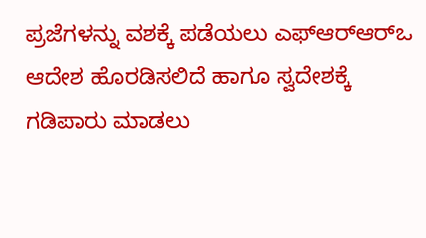ಪ್ರಜೆಗಳನ್ನು ವಶಕ್ಕೆ ಪಡೆಯಲು ಎಫ್‌ಆರ್‌ಆರ್‌ಒ ಆದೇಶ ಹೊರಡಿಸಲಿದೆ ಹಾಗೂ ಸ್ವದೇಶಕ್ಕೆ ಗಡಿಪಾರು ಮಾಡಲು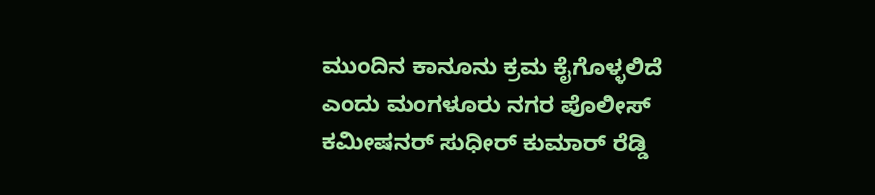ಮುಂದಿನ ಕಾನೂನು ಕ್ರಮ ಕೈಗೊಳ್ಳಲಿದೆ ಎಂದು ಮಂಗಳೂರು ನಗರ ಪೊಲೀಸ್ ಕಮೀಷನರ್ ಸುಧೀರ್ ಕುಮಾರ್ ರೆಡ್ಡಿ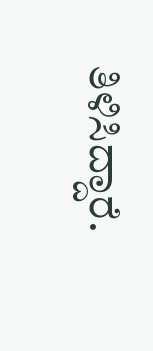ತಿಳಿಸಿದ್ದಾರೆ.